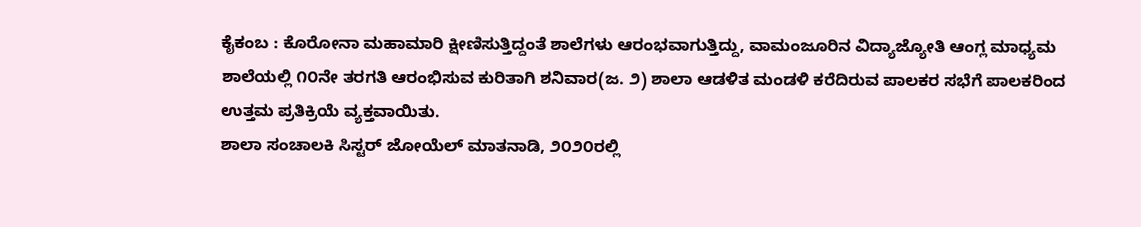ಕೈಕಂಬ : ಕೊರೋನಾ ಮಹಾಮಾರಿ ಕ್ಷೀಣಿಸುತ್ತಿದ್ದಂತೆ ಶಾಲೆಗಳು ಆರಂಭವಾಗುತ್ತಿದ್ದು, ವಾಮಂಜೂರಿನ ವಿದ್ಯಾಜ್ಯೋತಿ ಆಂಗ್ಲ ಮಾಧ್ಯಮ ಶಾಲೆಯಲ್ಲಿ ೧೦ನೇ ತರಗತಿ ಆರಂಭಿಸುವ ಕುರಿತಾಗಿ ಶನಿವಾರ(ಜ. ೨) ಶಾಲಾ ಆಡಳಿತ ಮಂಡಳಿ ಕರೆದಿರುವ ಪಾಲಕರ ಸಭೆಗೆ ಪಾಲಕರಿಂದ ಉತ್ತಮ ಪ್ರತಿಕ್ರಿಯೆ ವ್ಯಕ್ತವಾಯಿತು.
ಶಾಲಾ ಸಂಚಾಲಕಿ ಸಿಸ್ಟರ್ ಜೋಯೆಲ್ ಮಾತನಾಡಿ, ೨೦೨೦ರಲ್ಲಿ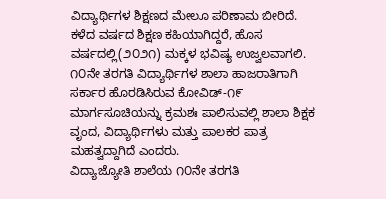ವಿದ್ಯಾರ್ಥಿಗಳ ಶಿಕ್ಷಣದ ಮೇಲೂ ಪರಿಣಾಮ ಬೀರಿದೆ. ಕಳೆದ ವರ್ಷದ ಶಿಕ್ಷಣ ಕಹಿಯಾಗಿದ್ದರೆ, ಹೊಸ ವರ್ಷದಲ್ಲಿ(೨೦೨೧) ಮಕ್ಕಳ ಭವಿಷ್ಯ ಉಜ್ವಲವಾಗಲಿ. ೧೦ನೇ ತರಗತಿ ವಿದ್ಯಾರ್ಥಿಗಳ ಶಾಲಾ ಹಾಜರಾತಿಗಾಗಿ ಸರ್ಕಾರ ಹೊರಡಿಸಿರುವ ಕೋವಿಡ್-೧೯ ಮಾರ್ಗಸೂಚಿಯನ್ನು ಕ್ರಮಶಃ ಪಾಲಿಸುವಲ್ಲಿ ಶಾಲಾ ಶಿಕ್ಷಕ ವೃಂದ, ವಿದ್ಯಾರ್ಥಿಗಳು ಮತ್ತು ಪಾಲಕರ ಪಾತ್ರ ಮಹತ್ವದ್ದಾಗಿದೆ ಎಂದರು.
ವಿದ್ಯಾಜ್ಯೋತಿ ಶಾಲೆಯ ೧೦ನೇ ತರಗತಿ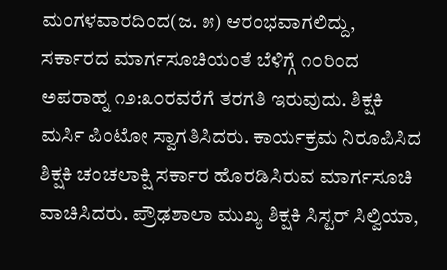ಮಂಗಳವಾರದಿಂದ(ಜ. ೫) ಆರಂಭವಾಗಲಿದ್ದು, ಸರ್ಕಾರದ ಮಾರ್ಗಸೂಚಿಯಂತೆ ಬೆಳಿಗ್ಗೆ ೧೦ರಿಂದ ಅಪರಾಹ್ನ ೧೨:೩೦ರವರೆಗೆ ತರಗತಿ ಇರುವುದು. ಶಿಕ್ಷಕಿ ಮರ್ಸಿ ಪಿಂಟೋ ಸ್ವಾಗತಿಸಿದರು. ಕಾರ್ಯಕ್ರಮ ನಿರೂಪಿಸಿದ ಶಿಕ್ಷಕಿ ಚಂಚಲಾಕ್ಷಿ ಸರ್ಕಾರ ಹೊರಡಿಸಿರುವ ಮಾರ್ಗಸೂಚಿ ವಾಚಿಸಿದರು. ಪ್ರೌಢಶಾಲಾ ಮುಖ್ಯ ಶಿಕ್ಷಕಿ ಸಿಸ್ಟರ್ ಸಿಲ್ವಿಯಾ,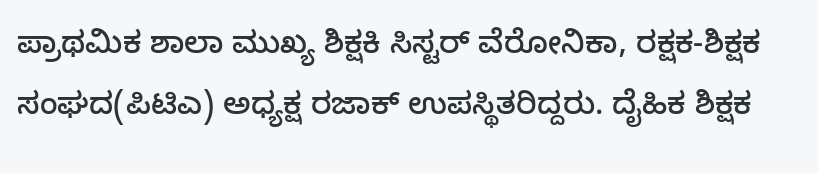ಪ್ರಾಥಮಿಕ ಶಾಲಾ ಮುಖ್ಯ ಶಿಕ್ಷಕಿ ಸಿಸ್ಟರ್ ವೆರೋನಿಕಾ, ರಕ್ಷಕ-ಶಿಕ್ಷಕ ಸಂಘದ(ಪಿಟಿಎ) ಅಧ್ಯಕ್ಷ ರಜಾಕ್ ಉಪಸ್ಥಿತರಿದ್ದರು. ದೈಹಿಕ ಶಿಕ್ಷಕ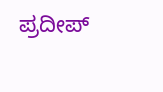ಪ್ರದೀಪ್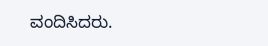ವಂದಿಸಿದರು.